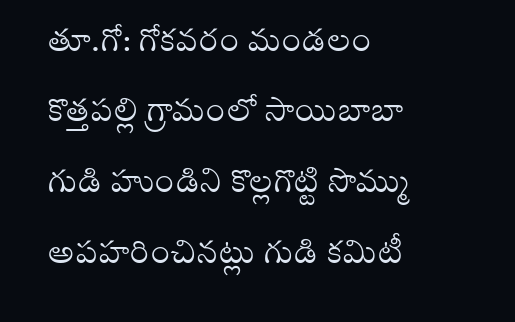తూ.గో: గోకవరం మండలం కొత్తపల్లి గ్రామంలో సాయిబాబా గుడి హుండిని కొల్లగొట్టి సొమ్ము అపహరించినట్లు గుడి కమిటీ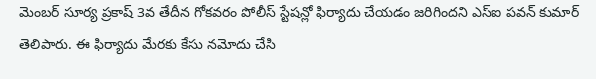మెంబర్ సూర్య ప్రకాష్ 3వ తేదీన గోకవరం పోలీస్ స్టేషన్లో ఫిర్యాదు చేయడం జరిగిందని ఎస్ఐ పవన్ కుమార్ తెలిపారు. ఈ ఫిర్యాదు మేరకు కేసు నమోదు చేసి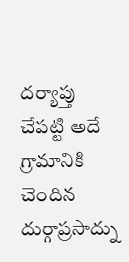దర్యాప్తు చేపట్టి అదే గ్రామానికి చెందిన దుర్గాప్రసాద్ను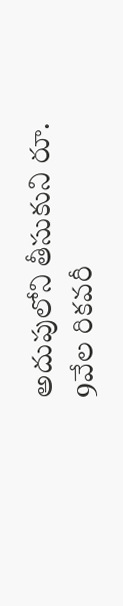అదుపులోని తీసుకుని రూ. 9వేల రికవరీ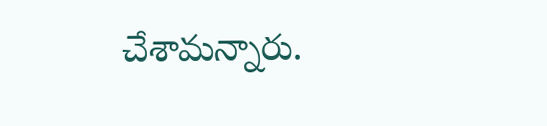చేశామన్నారు.